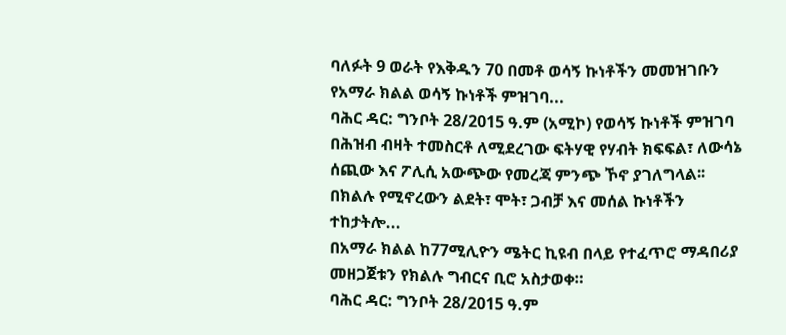ባለፉት 9 ወራት የእቅዱን 70 በመቶ ወሳኝ ኩነቶችን መመዝገቡን የአማራ ክልል ወሳኝ ኩነቶች ምዝገባ...
ባሕር ዳር: ግንቦት 28/2015 ዓ.ም (አሚኮ) የወሳኝ ኩነቶች ምዝገባ በሕዝብ ብዛት ተመስርቶ ለሚደረገው ፍትሃዊ የሃብት ክፍፍል፣ ለውሳኔ ሰጪው እና ፖሊሲ አውጭው የመረጃ ምንጭ ኾኖ ያገለግላል፡፡ በክልሉ የሚኖረውን ልደት፣ ሞት፣ ጋብቻ እና መሰል ኩነቶችን ተከታትሎ...
በአማራ ክልል ከ77ሚሊዮን ሜትር ኪዩብ በላይ የተፈጥሮ ማዳበሪያ መዘጋጀቱን የክልሉ ግብርና ቢሮ አስታወቀ።
ባሕር ዳር: ግንቦት 28/2015 ዓ.ም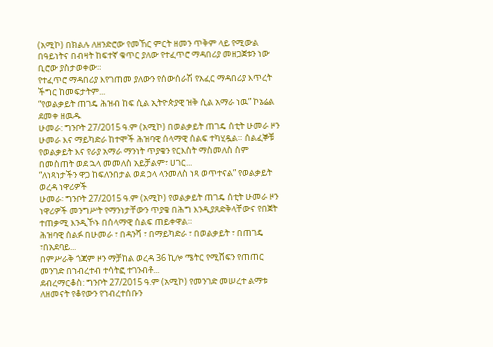(አሚኮ) በክልሉ ለዘንድሮው የመኸር ምርት ዘመን ጥቅም ላይ የሚውል በዓይነትና በብዛት ከፍተኛ ቁጥር ያለው የተፈጥሮ ማዳበሪያ መዘጋጀቱን ነው ቢሮው ያስታወቀው።
የተፈጥሮ ማዳበሪያ እየገጠመ ያለውን የሰውሰራሽ የአፈር ማዳበሪያ እጥረት ችግር ከመፍታትም...
“የወልቃይት ጠገዴ ሕዝብ ከፍ ሲል ኢትዮጵያዊ ዝቅ ሲል አማራ ነዉ” ኮኔሬል ደመቀ ዘዉዱ
ሁመራ: ግንቦት 27/2015 ዓ.ም (አሚኮ) በወልቃይት ጠገዴ ሰቲት ሁመራ ዞን ሁመራ እና ማይካድራ ከተሞች ሕዝባዊ ሰላማዊ ሰልፍ ተካሂዷል። ሰልፈኞቹ የወልቃይት እና የራያ አማራ ማንነት ጥያቄን የርእስት ማስመለስ ስም በመስጠት ወደ ኋላ መመለስ አይቻልም፣ ሀገር...
“ለነጻነታችን ዋጋ ከፍለንበታል ወደ ኃላ ላንመለስ ነጻ ወጥተናል” የወልቃይት ወረዳ ነዋሪዎች
ሁመራ፡ ግንቦት 27/2015 ዓ.ም (አሚኮ) የወልቃይት ጠገዴ ሰቲት ሁመራ ዞን ነዋሪዎች መንግሥት የማንነታቸውን ጥያቄ በሕግ እንዲያጸድቅላቸውና የበጀት ተጠቃሚ እንዲኾኑ በሰላማዊ ሰልፍ ጠይቀዋል።
ሕዝባዊ ሰልፉ በሁመራ ፣ በዳንሻ ፣ በማይካድራ ፣ በወልቃይት ፣ በጠገዴ ፣በአደባይ...
በምሥራቅ ጎጃም ዞን ማቻከል ወረዳ 36 ኪሎ ሜትር የሚሸፍን የጠጠር መንገድ በኀብረተብ ተሳትፎ ተገንብቶ...
ደብረማርቆስ: ግንቦት 27/2015 ዓ.ም (አሚኮ) የመንገድ መሠረተ ልማቱ ለዘመናት የቆየውን የኀብረተሰቡን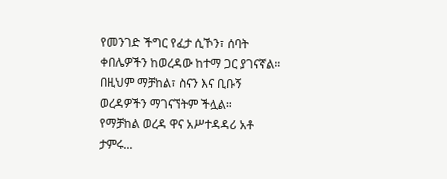የመንገድ ችግር የፈታ ሲኾን፣ ሰባት ቀበሌዎችን ከወረዳው ከተማ ጋር ያገናኛል። በዚህም ማቻከል፣ ስናን እና ቢቡኝ ወረዳዎችን ማገናኘትም ችሏል።
የማቻከል ወረዳ ዋና አሥተዳዳሪ አቶ ታምሩ...